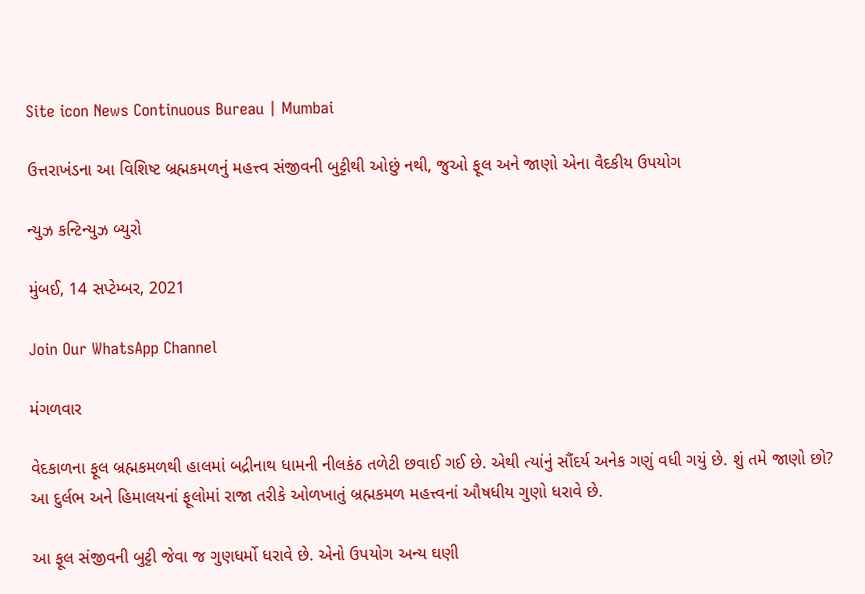Site icon News Continuous Bureau | Mumbai

ઉત્તરાખંડના આ વિશિષ્ટ બ્રહ્મકમળનું મહત્ત્વ સંજીવની બુટ્ટીથી ઓછું નથી, જુઓ ફૂલ અને જાણો એના વૈદકીય ઉપયોગ

ન્યુઝ કન્ટિન્યુઝ બ્યુરો

મુંબઈ, 14 સપ્ટેમ્બર, 2021

Join Our WhatsApp Channel

મંગળવાર

વેદકાળના ફૂલ બ્રહ્મકમળથી હાલમાં બદ્રીનાથ ધામની નીલકંઠ તળેટી છવાઈ ગઈ છે. એથી ત્યાંનું સૌંદર્ય અનેક ગણું વધી ગયું છે. શું તમે જાણો છો? આ દુર્લભ અને હિમાલયનાં ફૂલોમાં રાજા તરીકે ઓળખાતું બ્રહ્મકમળ મહત્ત્વનાં ઔષધીય ગુણો ધરાવે છે.

આ ફૂલ સંજીવની બુટ્ટી જેવા જ ગુણધર્મો ધરાવે છે. એનો ઉપયોગ અન્ય ઘણી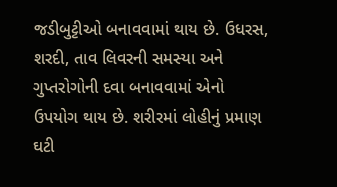જડીબુટ્ટીઓ બનાવવામાં થાય છે. ઉધરસ, શરદી, તાવ લિવરની સમસ્યા અને ગુપ્તરોગોની દવા બનાવવામાં એનો ઉપયોગ થાય છે. શરીરમાં લોહીનું પ્રમાણ ઘટી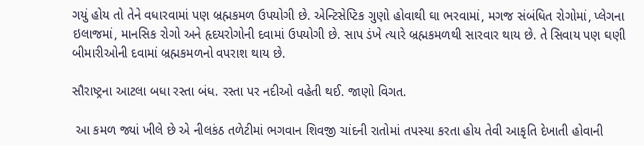ગયું હોય તો તેને વધારવામાં પણ બ્રહ્મકમળ ઉપયોગી છે. એન્ટિસેપ્ટિક ગુણો હોવાથી ઘા ભરવામાં, મગજ સંબંધિત રોગોમાં, પ્લેગના ઇલાજમાં, માનસિક રોગો અને હૃદયરોગોની દવામાં ઉપયોગી છે. સાપ ડંખે ત્યારે બ્રહ્મકમળથી સારવાર થાય છે. તે સિવાય પણ ઘણી બીમારીઓની દવામાં બ્રહ્મકમળનો વપરાશ થાય છે.

સૌરાષ્ટ્રના આટલા બધા રસ્તા બંધ. રસ્તા પર નદીઓ વહેતી થઈ. જાણો વિગત.

 આ કમળ જ્યાં ખીલે છે એ નીલકંઠ તળેટીમાં ભગવાન શિવજી ચાંદની રાતોમાં તપસ્યા કરતા હોય તેવી આકૃતિ દેખાતી હોવાની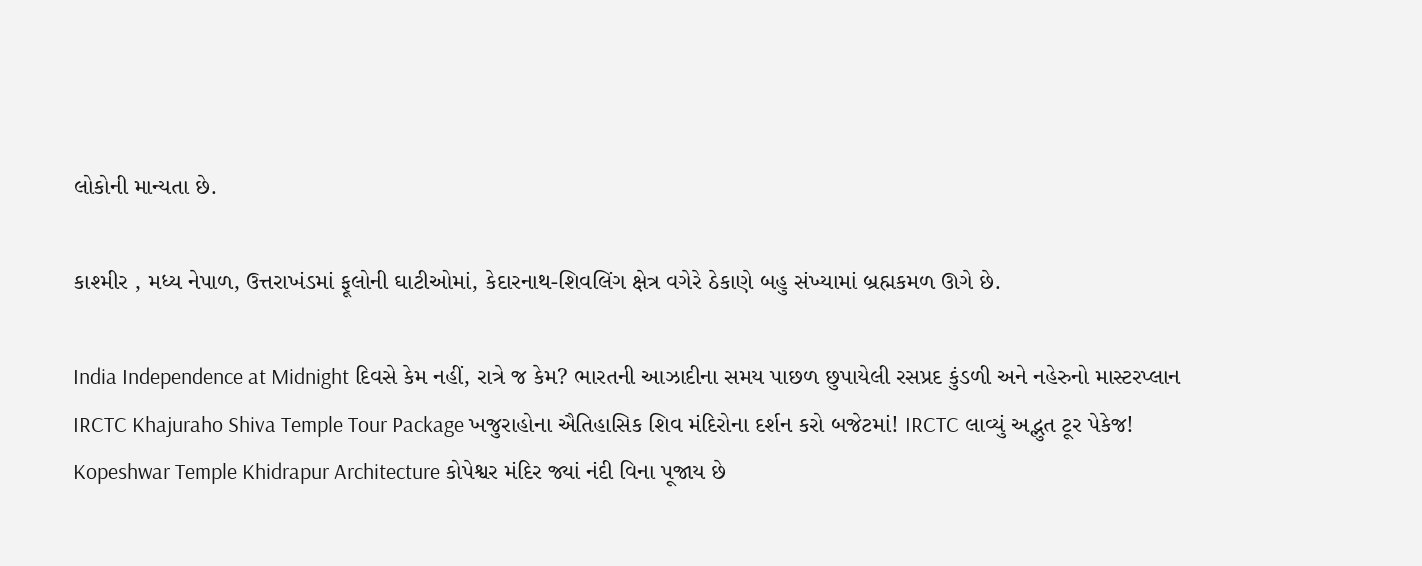લોકોની માન્યતા છે.

કાશ્મીર , મધ્ય નેપાળ, ઉત્તરાખંડમાં ફૂલોની ઘાટીઓમાં, કેદારનાથ-શિવલિંગ ક્ષેત્ર વગેરે ઠેકાણે બહુ સંખ્યામાં બ્રહ્મકમળ ઊગે છે.

India Independence at Midnight દિવસે કેમ નહીં, રાત્રે જ કેમ? ભારતની આઝાદીના સમય પાછળ છુપાયેલી રસપ્રદ કુંડળી અને નહેરુનો માસ્ટરપ્લાન
IRCTC Khajuraho Shiva Temple Tour Package ખજુરાહોના ઐતિહાસિક શિવ મંદિરોના દર્શન કરો બજેટમાં! IRCTC લાવ્યું અદ્ભુત ટૂર પેકેજ!
Kopeshwar Temple Khidrapur Architecture કોપેશ્વર મંદિર જ્યાં નંદી વિના પૂજાય છે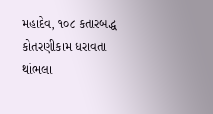મહાદેવ, ૧૦૮ કતારબદ્ધ કોતરણીકામ ધરાવતા થાંભલા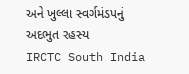અને ખુલ્લા સ્વર્ગમંડપનું અદભુત રહસ્ય
IRCTC South India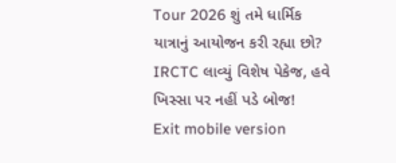Tour 2026 શું તમે ધાર્મિક યાત્રાનું આયોજન કરી રહ્યા છો? IRCTC લાવ્યું વિશેષ પેકેજ, હવે ખિસ્સા પર નહીં પડે બોજ!
Exit mobile version